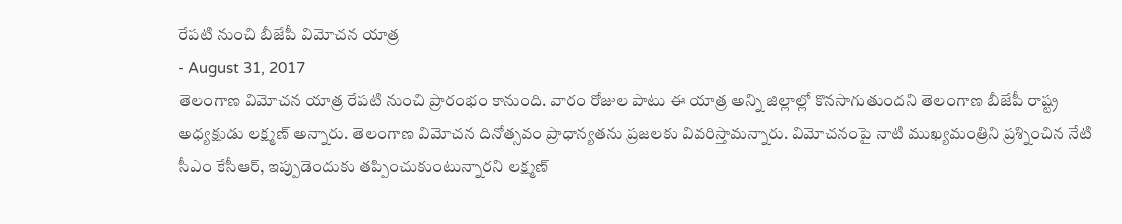రేపటి నుంచి బీజేపీ విమోచన యాత్ర
- August 31, 2017
తెలంగాణ విమోచన యాత్ర రేపటి నుంచి ప్రారంభం కానుంది. వారం రోజుల పాటు ఈ యాత్ర అన్ని జిల్లాల్లో కొనసాగుతుందని తెలంగాణ బీజేపీ రాష్ట్ర అధ్యక్షుడు లక్ష్మణ్ అన్నారు. తెలంగాణ విమోచన దినోత్సవం ప్రాధాన్యతను ప్రజలకు వివరిస్తామన్నారు. విమోచనంపై నాటి ముఖ్యమంత్రిని ప్రశ్నించిన నేటి సీఎం కేసీఆర్, ఇప్పుడెందుకు తప్పించుకుంటున్నారని లక్ష్మణ్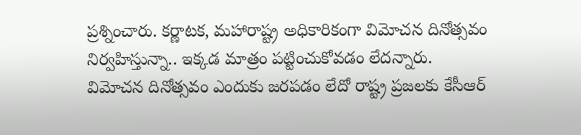ప్రశ్నించారు. కర్ణాటక, మహారాష్ట్ర అధికారికంగా విమోచన దినోత్సవం నిర్వహిస్తున్నా.. ఇక్కడ మాత్రం పట్టించుకోవడం లేదన్నారు. విమోచన దినోత్సవం ఎందుకు జరపడం లేదో రాష్ట్ర ప్రజలకు కేసీఆర్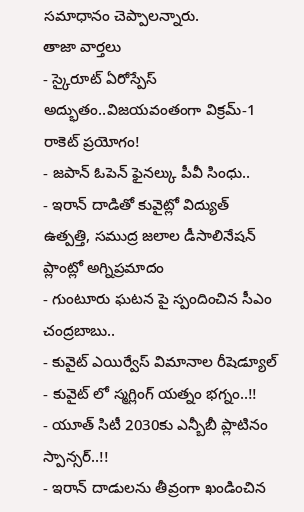సమాధానం చెప్పాలన్నారు.
తాజా వార్తలు
- స్కైరూట్ ఏరోస్పేస్ అద్భుతం..విజయవంతంగా విక్రమ్-1 రాకెట్ ప్రయోగం!
- జపాన్ ఓపెన్ ఫైనల్కు పీవీ సింధు..
- ఇరాన్ దాడితో కువైట్లో విద్యుత్ ఉత్పత్తి, సముద్ర జలాల డీసాలినేషన్ ప్లాంట్లో అగ్నిప్రమాదం
- గుంటూరు ఘటన పై స్పందించిన సీఎం చంద్రబాబు..
- కువైట్ ఎయిర్వేస్ విమానాల రీషెడ్యూల్
- కువైట్ లో స్మగ్లింగ్ యత్నం భగ్నం..!!
- యూత్ సిటీ 2030కు ఎన్బీబీ ప్లాటినం స్పాన్సర్..!!
- ఇరాన్ దాడులను తీవ్రంగా ఖండించిన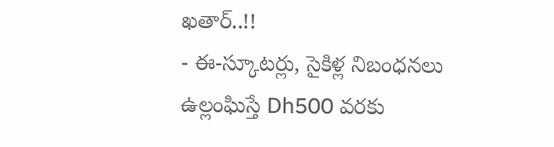ఖతార్..!!
- ఈ-స్కూటర్లు, సైకిళ్ల నిబంధనలు ఉల్లంఘిస్తే Dh500 వరకు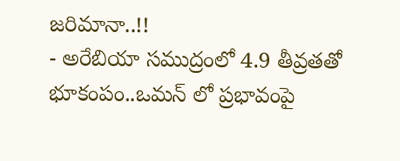జరిమానా..!!
- అరేబియా సముద్రంలో 4.9 తీవ్రతతో భూకంపం..ఒమన్ లో ప్రభావంపై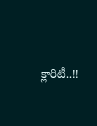క్లారిటీ..!!